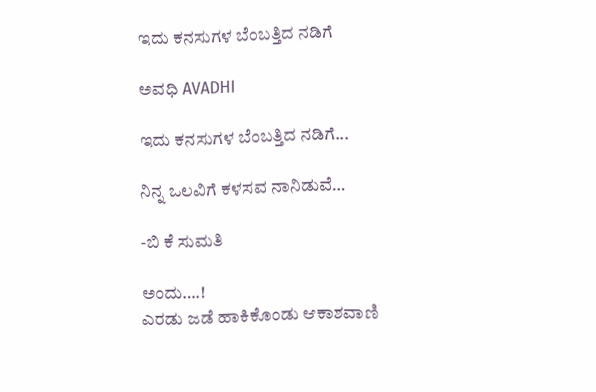ಇದು ಕನಸುಗಳ ಬೆಂಬತ್ತಿದ ನಡಿಗೆ‍

ಅವಧಿ AVADHI

ಇದು ಕನಸುಗಳ ಬೆಂಬತ್ತಿದ ನಡಿಗೆ...

ನಿನ್ನ ಒಲವಿಗೆ ಕಳಸವ ನಾನಿಡುವೆ…

-ಬಿ ಕೆ ಸುಮತಿ

ಅಂದು….!
ಎರಡು ಜಡೆ ಹಾಕಿಕೊಂಡು ಆಕಾಶವಾಣಿ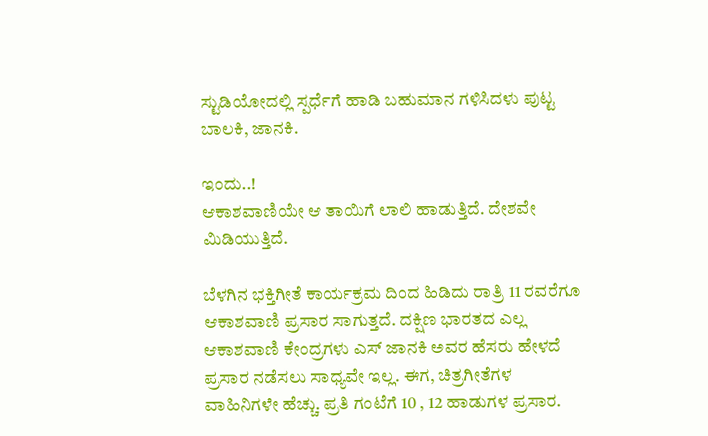ಸ್ಟುಡಿಯೋದಲ್ಲಿ ಸ್ಪರ್ಧೆಗೆ ಹಾಡಿ ಬಹುಮಾನ ಗಳಿಸಿದಳು ಪುಟ್ಟ ಬಾಲಕಿ, ಜಾನಕಿ.

ಇಂದು..!
ಆಕಾಶವಾಣಿಯೇ ಆ ತಾಯಿಗೆ ಲಾಲಿ ಹಾಡುತ್ತಿದೆ. ದೇಶವೇ ಮಿಡಿಯುತ್ತಿದೆ.

ಬೆಳಗಿನ ಭಕ್ತಿಗೀತೆ ಕಾರ್ಯಕ್ರಮ ದಿಂದ ಹಿಡಿದು ರಾತ್ರಿ 11 ರವರೆಗೂ ಆಕಾಶವಾಣಿ ಪ್ರಸಾರ ಸಾಗುತ್ತದೆ. ದಕ್ಷಿಣ ಭಾರತದ ಎಲ್ಲ ಆಕಾಶವಾಣಿ ಕೇಂದ್ರಗಳು ಎಸ್ ಜಾನಕಿ ಅವರ ಹೆಸರು ಹೇಳದೆ ಪ್ರಸಾರ ನಡೆಸಲು ಸಾಧ್ಯವೇ ಇಲ್ಲ. ಈಗ, ಚಿತ್ರಗೀತೆಗಳ ವಾಹಿನಿಗಳೇ ಹೆಚ್ಚು. ಪ್ರತಿ ಗಂಟೆಗೆ 10 , 12 ಹಾಡುಗಳ ಪ್ರಸಾರ.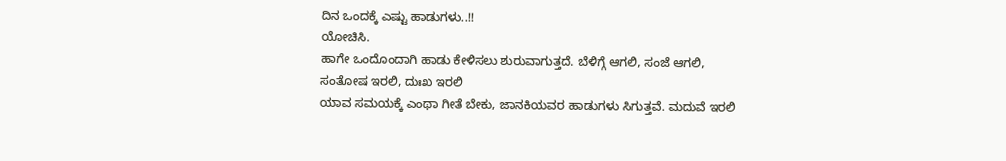ದಿನ ಒಂದಕ್ಕೆ ಎಷ್ಟು ಹಾಡುಗಳು..!!
ಯೋಚಿಸಿ.
ಹಾಗೇ ಒಂದೊಂದಾಗಿ ಹಾಡು ಕೇಳಿಸಲು ಶುರುವಾಗುತ್ತದೆ. ಬೆಳಿಗ್ಗೆ ಆಗಲಿ, ಸಂಜೆ ಆಗಲಿ, ಸಂತೋಷ ಇರಲಿ, ದುಃಖ ಇರಲಿ
ಯಾವ ಸಮಯಕ್ಕೆ ಎಂಥಾ ಗೀತೆ ಬೇಕು, ಜಾನಕಿಯವರ ಹಾಡುಗಳು ಸಿಗುತ್ತವೆ. ಮದುವೆ ಇರಲಿ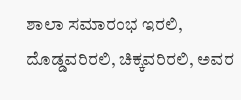ಶಾಲಾ ಸಮಾರಂಭ ಇರಲಿ, ದೊಡ್ಡವರಿರಲಿ, ಚಿಕ್ಕವರಿರಲಿ, ಅವರ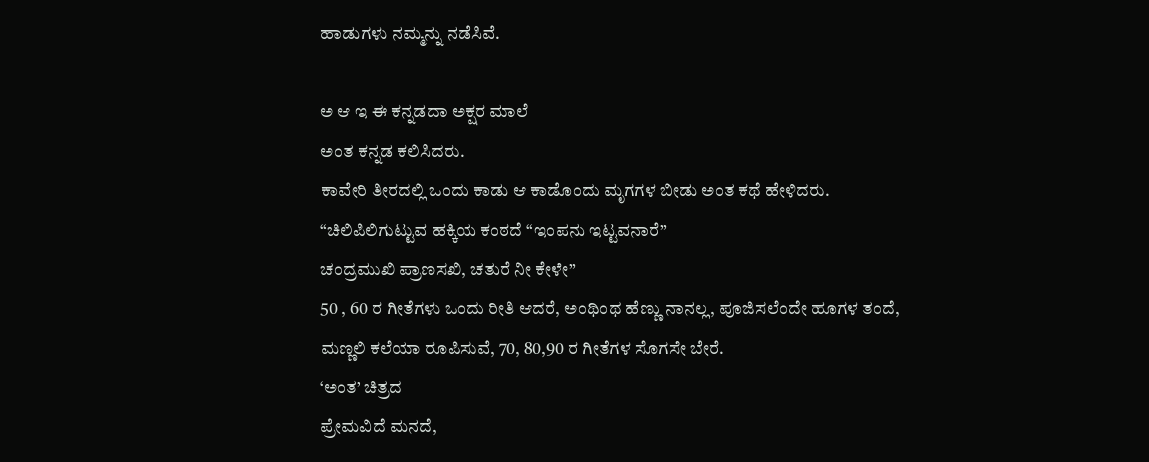ಹಾಡುಗಳು ನಮ್ಮನ್ನು ನಡೆಸಿವೆ.

ಅ ಆ ಇ ಈ ಕನ್ನಡದಾ ಅಕ್ಷರ ಮಾಲೆ
ಅಂತ ಕನ್ನಡ ಕಲಿಸಿದರು.
ಕಾವೇರಿ ತೀರದಲ್ಲಿ ಒಂದು ಕಾಡು ಆ ಕಾಡೊಂದು ಮೃಗಗಳ ಬೀಡು ಅಂತ ಕಥೆ ಹೇಳಿದರು.
“ಚಿಲಿಪಿಲಿಗುಟ್ಟುವ ಹಕ್ಕಿಯ ಕಂಠದೆ “ಇಂಪನು ಇಟ್ಟವನಾರೆ”
ಚಂದ್ರಮುಖಿ ಪ್ರಾಣಸಖಿ, ಚತುರೆ ನೀ ಕೇಳೇ”
50 , 60 ರ ಗೀತೆಗಳು ಒಂದು ರೀತಿ ಆದರೆ, ಅಂಥಿಂಥ ಹೆಣ್ಣು ನಾನಲ್ಲ, ಪೂಜಿಸಲೆಂದೇ ಹೂಗಳ ತಂದೆ,
ಮಣ್ಣಲಿ ಕಲೆಯಾ ರೂಪಿಸುವೆ, 70, 80,90 ರ ಗೀತೆಗಳ ಸೊಗಸೇ ಬೇರೆ.
‘ಅಂತ’ ಚಿತ್ರದ
ಪ್ರೇಮವಿದೆ ಮನದೆ,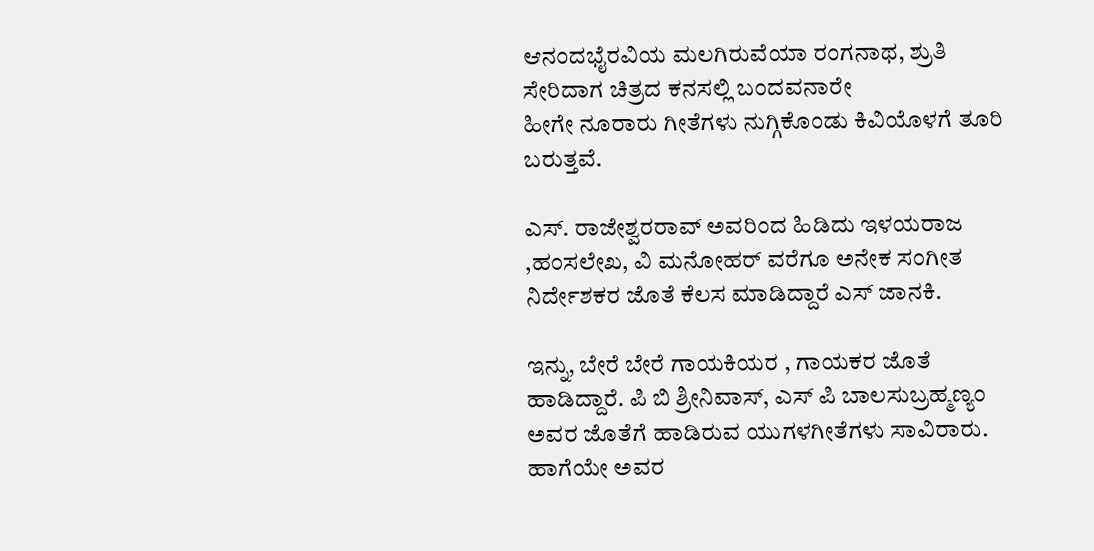ಆನಂದಭೈರವಿಯ ಮಲಗಿರುವೆಯಾ ರಂಗನಾಥ, ಶ್ರುತಿ ಸೇರಿದಾಗ ಚಿತ್ರದ ಕನಸಲ್ಲಿ ಬಂದವನಾರೇ
ಹೀಗೇ ನೂರಾರು ಗೀತೆಗಳು ನುಗ್ಗಿಕೊಂಡು ಕಿವಿಯೊಳಗೆ ತೂರಿ ಬರುತ್ತವೆ.

ಎಸ್. ರಾಜೇಶ್ವರರಾವ್ ಅವರಿಂದ ಹಿಡಿದು ಇಳಯರಾಜ ,ಹಂಸಲೇಖ, ವಿ ಮನೋಹರ್ ವರೆಗೂ ಅನೇಕ ಸಂಗೀತ ನಿರ್ದೇಶಕರ ಜೊತೆ ಕೆಲಸ ಮಾಡಿದ್ದಾರೆ ಎಸ್ ಜಾನಕಿ.

ಇನ್ನು, ಬೇರೆ ಬೇರೆ ಗಾಯಕಿಯರ , ಗಾಯಕರ ಜೊತೆ ಹಾಡಿದ್ದಾರೆ. ಪಿ ಬಿ ಶ್ರೀನಿವಾಸ್, ಎಸ್ ಪಿ ಬಾಲಸುಬ್ರಹ್ಮಣ್ಯಂ ಅವರ ಜೊತೆಗೆ ಹಾಡಿರುವ ಯುಗಳಗೀತೆಗಳು ಸಾವಿರಾರು. ಹಾಗೆಯೇ ಅವರ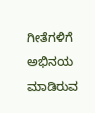ಗೀತೆಗಳಿಗೆ ಅಭಿನಯ ಮಾಡಿರುವ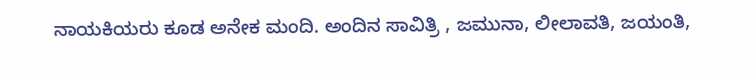ನಾಯಕಿಯರು ಕೂಡ ಅನೇಕ ಮಂದಿ. ಅಂದಿನ ಸಾವಿತ್ರಿ , ಜಮುನಾ, ಲೀಲಾವತಿ, ಜಯಂತಿ,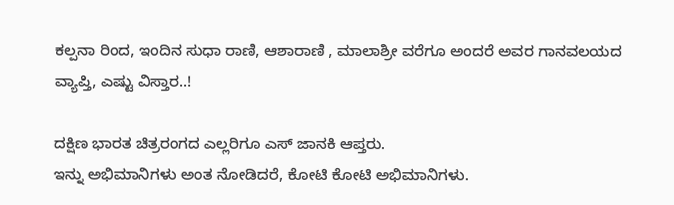ಕಲ್ಪನಾ ರಿಂದ, ಇಂದಿನ ಸುಧಾ ರಾಣಿ, ಆಶಾರಾಣಿ , ಮಾಲಾಶ್ರೀ ವರೆಗೂ ಅಂದರೆ ಅವರ ಗಾನವಲಯದ ವ್ಯಾಪ್ತಿ, ಎಷ್ಟು ವಿಸ್ತಾರ..!

ದಕ್ಷಿಣ ಭಾರತ ಚಿತ್ರರಂಗದ ಎಲ್ಲರಿಗೂ ಎಸ್ ಜಾನಕಿ ಆಪ್ತರು.
ಇನ್ನು ಅಭಿಮಾನಿಗಳು ಅಂತ ನೋಡಿದರೆ, ಕೋಟಿ ಕೋಟಿ ಅಭಿಮಾನಿಗಳು.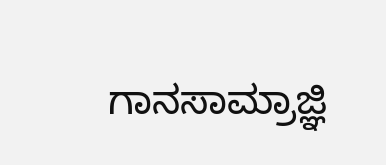ಗಾನಸಾಮ್ರಾಜ್ಞಿ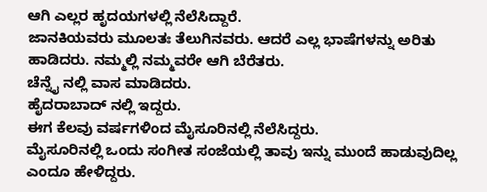ಆಗಿ ಎಲ್ಲರ ಹೃದಯಗಳಲ್ಲಿ ನೆಲೆಸಿದ್ದಾರೆ.
ಜಾನಕಿಯವರು ಮೂಲತಃ ತೆಲುಗಿನವರು. ಆದರೆ ಎಲ್ಲ ಭಾಷೆಗಳನ್ನು ಅರಿತು ಹಾಡಿದರು. ನಮ್ಮಲ್ಲಿ ನಮ್ಮವರೇ ಆಗಿ ಬೆರೆತರು.
ಚೆನ್ನೈ ನಲ್ಲಿ ವಾಸ ಮಾಡಿದರು.
ಹೈದರಾಬಾದ್ ನಲ್ಲಿ ಇದ್ದರು.
ಈಗ ಕೆಲವು ವರ್ಷಗಳಿಂದ ಮೈಸೂರಿನಲ್ಲಿ ನೆಲೆಸಿದ್ದರು.
ಮೈಸೂರಿನಲ್ಲಿ ಒಂದು ಸಂಗೀತ ಸಂಜೆಯಲ್ಲಿ ತಾವು ಇನ್ನು ಮುಂದೆ ಹಾಡುವುದಿಲ್ಲ ಎಂದೂ ಹೇಳಿದ್ದರು.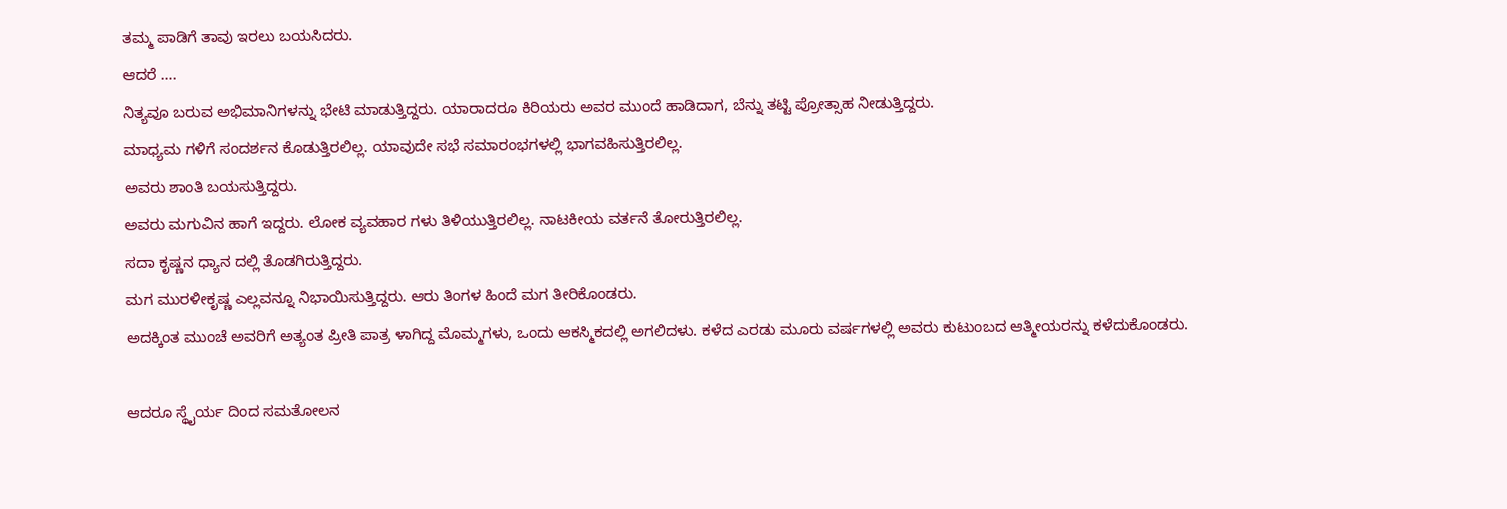ತಮ್ಮ ಪಾಡಿಗೆ ತಾವು ಇರಲು ಬಯಸಿದರು.
ಆದರೆ ….
ನಿತ್ಯವೂ ಬರುವ ಅಭಿಮಾನಿಗಳನ್ನು ಭೇಟಿ ಮಾಡುತ್ತಿದ್ದರು. ಯಾರಾದರೂ ಕಿರಿಯರು ಅವರ ಮುಂದೆ ಹಾಡಿದಾಗ, ಬೆನ್ನು ತಟ್ಟಿ ಪ್ರೋತ್ಸಾಹ ನೀಡುತ್ತಿದ್ದರು.
ಮಾಧ್ಯಮ ಗಳಿಗೆ ಸಂದರ್ಶನ ಕೊಡುತ್ತಿರಲಿಲ್ಲ. ಯಾವುದೇ ಸಭೆ ಸಮಾರಂಭಗಳಲ್ಲಿ ಭಾಗವಹಿಸುತ್ತಿರಲಿಲ್ಲ.
ಅವರು ಶಾಂತಿ ಬಯಸುತ್ತಿದ್ದರು.
ಅವರು ಮಗುವಿನ ಹಾಗೆ ಇದ್ದರು. ಲೋಕ ವ್ಯವಹಾರ ಗಳು ತಿಳಿಯುತ್ತಿರಲಿಲ್ಲ. ನಾಟಕೀಯ ವರ್ತನೆ ತೋರುತ್ತಿರಲಿಲ್ಲ.
ಸದಾ ಕೃಷ್ಣನ ಧ್ಯಾನ ದಲ್ಲಿ ತೊಡಗಿರುತ್ತಿದ್ದರು.
ಮಗ ಮುರಳೀಕೃಷ್ಣ ಎಲ್ಲವನ್ನೂ ನಿಭಾಯಿಸುತ್ತಿದ್ದರು. ಆರು ತಿಂಗಳ ಹಿಂದೆ ಮಗ ತೀರಿಕೊಂಡರು.
ಅದಕ್ಕಿಂತ ಮುಂಚೆ ಅವರಿಗೆ ಅತ್ಯಂತ ಪ್ರೀತಿ ಪಾತ್ರ ಳಾಗಿದ್ದ ಮೊಮ್ಮಗಳು, ಒಂದು ಆಕಸ್ಮಿಕದಲ್ಲಿ ಅಗಲಿದಳು. ಕಳೆದ ಎರಡು ಮೂರು ವರ್ಷಗಳಲ್ಲಿ ಅವರು ಕುಟುಂಬದ ಆತ್ಮೀಯರನ್ನು ಕಳೆದುಕೊಂಡರು.

ಆದರೂ ಸ್ಥೈರ್ಯ ದಿಂದ ಸಮತೋಲನ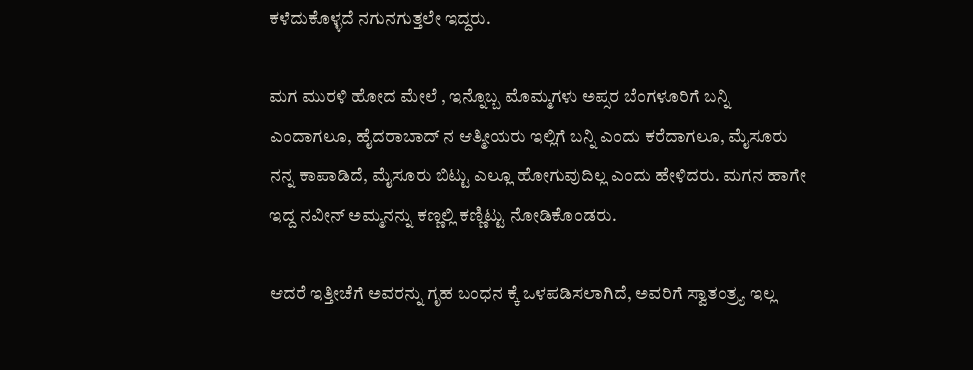ಕಳೆದುಕೊಳ್ಳದೆ ನಗುನಗುತ್ತಲೇ ಇದ್ದರು.

ಮಗ ಮುರಳಿ ಹೋದ ಮೇಲೆ , ಇನ್ನೊಬ್ಬ ಮೊಮ್ಮಗಳು ಅಪ್ಸರ ಬೆಂಗಳೂರಿಗೆ ಬನ್ನಿ ಎಂದಾಗಲೂ, ಹೈದರಾಬಾದ್ ನ ಆತ್ಮೀಯರು ಇಲ್ಲಿಗೆ ಬನ್ನಿ ಎಂದು ಕರೆದಾಗಲೂ, ಮೈಸೂರು ನನ್ನ ಕಾಪಾಡಿದೆ, ಮೈಸೂರು ಬಿಟ್ಟು ಎಲ್ಲೂ ಹೋಗುವುದಿಲ್ಲ ಎಂದು ಹೇಳಿದರು. ಮಗನ ಹಾಗೇ ಇದ್ದ ನವೀನ್ ಅಮ್ಮನನ್ನು ಕಣ್ಣಲ್ಲಿ ಕಣ್ಣಿಟ್ಟು ನೋಡಿಕೊಂಡರು.

ಆದರೆ ಇತ್ತೀಚೆಗೆ ಅವರನ್ನು ಗೃಹ ಬಂಧನ ಕ್ಕೆ ಒಳಪಡಿಸಲಾಗಿದೆ, ಅವರಿಗೆ ಸ್ವಾತಂತ್ರ್ಯ ಇಲ್ಲ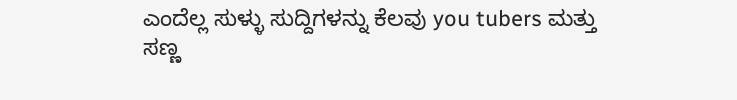ಎಂದೆಲ್ಲ ಸುಳ್ಳು ಸುದ್ದಿಗಳನ್ನು ಕೆಲವು you tubers ಮತ್ತು ಸಣ್ಣ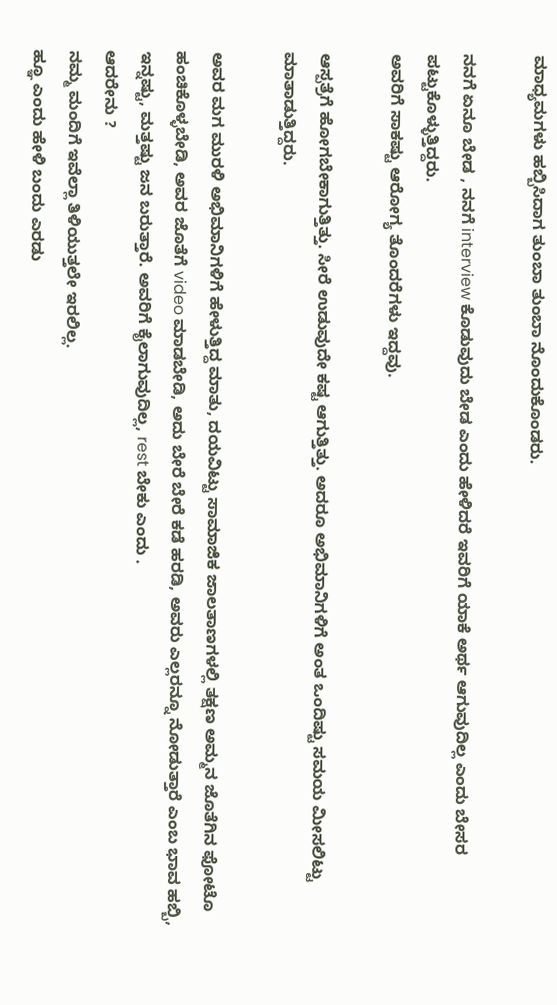ಮಾಧ್ಯಮಗಳು ಹಬ್ಬಿಸಿದಾಗ ತುಂಬಾ ತುಂಬಾ ನೊಂದುಕೊಂಡರು.

ನನಗೆ ಏನೂ ಬೇಡ , ನನಗೆ interview ಕೊಡುವುದು ಬೇಡ ಎಂದು ಹೇಳಿದರೆ ಇವರಿಗೆ ಯಾಕೆ ಅರ್ಥ ಆಗುವುದಿಲ್ಲ ಎಂದು ಬೇಸರ ಪಟ್ಟುಕೊಳ್ಳುತ್ತಿದ್ದರು.
ಅವರಿಗೆ ಸಾಕಷ್ಟು ಆರೋಗ್ಯ ತೊಂದರೆಗಳು ಇದ್ದವು.

ಆಸ್ಪತ್ರೆಗೆ ಹೋಗಬೇಕಾಗುತ್ತಿತ್ತು. ಸೀರೆ ಉಡುವುದೇ ಕಷ್ಟ ಆಗುತ್ತಿತ್ತು. ಅದರೂ ಅಭಿಮಾನಿಗಳಿಗೆ ಅಂತ ಒಂದಿಷ್ಟು ಸಮಯ ಮೀಸಲಿಟ್ಟು
ಮಾತಾಡುತ್ತಿದ್ದರು.

ಅವರ ಮಗ ಮುರಳಿ ಅಭಿಮಾನಿಗಳಿಗೆ ಹೇಳುತ್ತಿದ್ದ ಮಾತು, ದಯವಿಟ್ಟು ಸಾಮಾಜಿಕ ಜಾಲತಾಣಗಳಲ್ಲಿ ತಕ್ಷಣ ಅಮ್ಮನ ಜೊತೆಗಿನ ಫೋಟೊ ಹಂಚಿಕೊಳ್ಳಬೇಡಿ, ಅವರ ಜೊತೆಗೆ video ಮಾಡಬೇಡಿ, ಅದು ಬೇರೆ ಬೇರೆ ಕಡೆ ಹರಡಿ, ಅವರು ಎಲ್ಲರನ್ನೂ ನೋಡುತ್ತಾರೆ ಎಂಬ ಭಾವ ಹಬ್ಬಿ, ಇನ್ನಷ್ಟು, ಮತ್ತಷ್ಟು ಜನ ಬರುತ್ತಾರೆ. ಅವರಿಗೆ ಕೈಲಾಗುವುದಿಲ್ಲ, rest ಬೇಕು ಎಂದು .
ಆದರೇನು ?
ನಮ್ಮ ಮಂದಿಗೆ ಇವೆಲ್ಲಾ ತಿಳಿಯುತ್ತಲೇ ಇರಲಿಲ್ಲ.
ಹ್ಞೂ ಎಂದು ಹೇಳಿ ಬಂದು ಎರಡು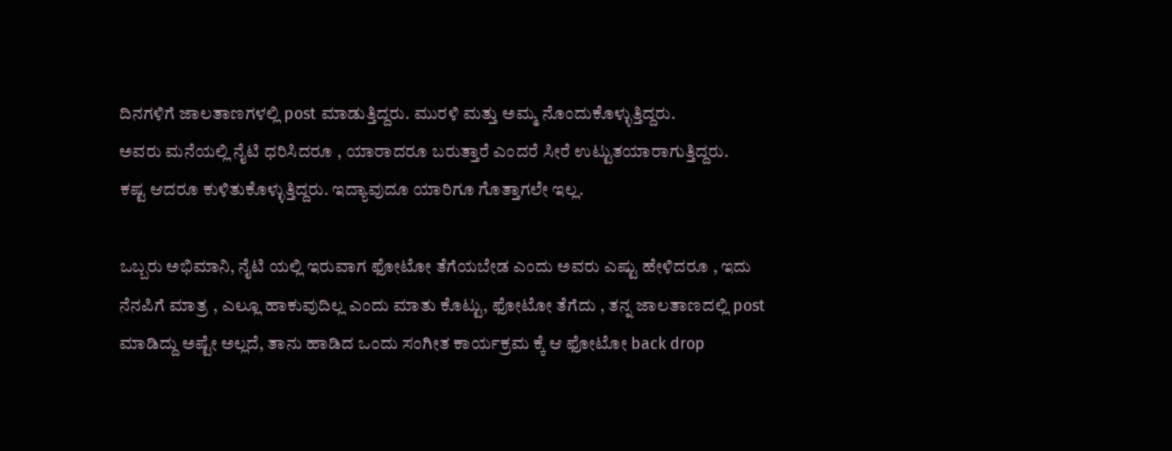ದಿನಗಳಿಗೆ ಜಾಲತಾಣಗಳಲ್ಲಿ post ಮಾಡುತ್ತಿದ್ದರು. ಮುರಳಿ ಮತ್ತು ಅಮ್ಮ ನೊಂದುಕೊಳ್ಳುತ್ತಿದ್ದರು.
ಅವರು ಮನೆಯಲ್ಲಿ ನೈಟಿ ಧರಿಸಿದರೂ , ಯಾರಾದರೂ ಬರುತ್ತಾರೆ ಎಂದರೆ ಸೀರೆ ಉಟ್ಟುತಯಾರಾಗುತ್ತಿದ್ದರು.
ಕಷ್ಟ ಆದರೂ ಕುಳಿತುಕೊಳ್ಳುತ್ತಿದ್ದರು. ಇದ್ಯಾವುದೂ ಯಾರಿಗೂ ಗೊತ್ತಾಗಲೇ ಇಲ್ಲ.

ಒಬ್ಬರು ಅಭಿಮಾನಿ, ನೈಟಿ ಯಲ್ಲಿ ಇರುವಾಗ ಫೋಟೋ ತೆಗೆಯಬೇಡ ಎಂದು ಅವರು ಎಷ್ಟು ಹೇಳಿದರೂ , ಇದು ನೆನಪಿಗೆ ಮಾತ್ರ , ಎಲ್ಲೂ ಹಾಕುವುದಿಲ್ಲ ಎಂದು ಮಾತು ಕೊಟ್ಟು, ಫೋಟೋ ತೆಗೆದು , ತನ್ನ ಜಾಲತಾಣದಲ್ಲಿ post ಮಾಡಿದ್ದು ಅಷ್ಟೇ ಅಲ್ಲದೆ, ತಾನು ಹಾಡಿದ ಒಂದು ಸಂಗೀತ ಕಾರ್ಯಕ್ರಮ ಕ್ಕೆ ಆ ಫೋಟೋ back drop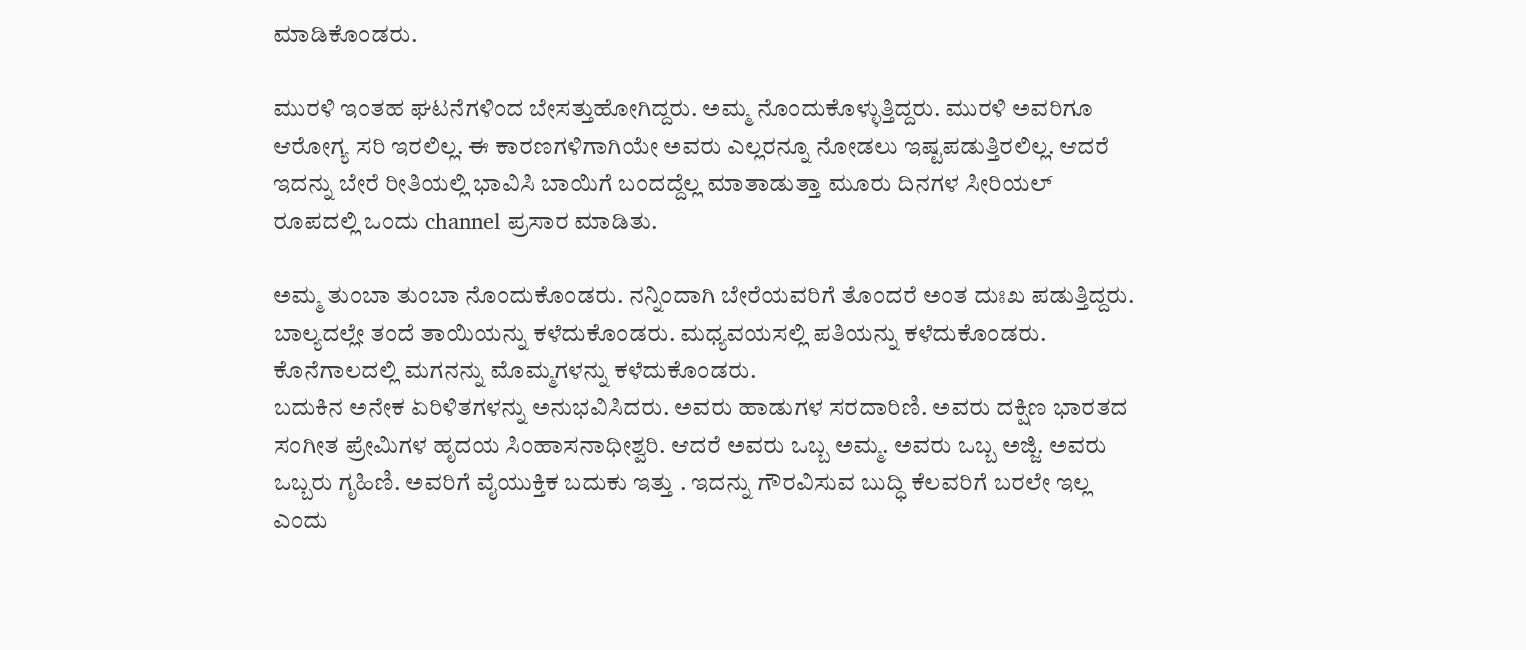ಮಾಡಿಕೊಂಡರು.

ಮುರಳಿ ಇಂತಹ ಘಟನೆಗಳಿಂದ ಬೇಸತ್ತುಹೋಗಿದ್ದರು. ಅಮ್ಮ ನೊಂದುಕೊಳ್ಳುತ್ತಿದ್ದರು. ಮುರಳಿ ಅವರಿಗೂ ಆರೋಗ್ಯ ಸರಿ ಇರಲಿಲ್ಲ. ಈ ಕಾರಣಗಳಿಗಾಗಿಯೇ ಅವರು ಎಲ್ಲರನ್ನೂ ನೋಡಲು ಇಷ್ಟಪಡುತ್ತಿರಲಿಲ್ಲ. ಆದರೆ ಇದನ್ನು ಬೇರೆ ರೀತಿಯಲ್ಲಿ ಭಾವಿಸಿ ಬಾಯಿಗೆ ಬಂದದ್ದೆಲ್ಲ ಮಾತಾಡುತ್ತಾ ಮೂರು ದಿನಗಳ ಸೀರಿಯಲ್ ರೂಪದಲ್ಲಿ ಒಂದು channel ಪ್ರಸಾರ ಮಾಡಿತು.

ಅಮ್ಮ ತುಂಬಾ ತುಂಬಾ ನೊಂದುಕೊಂಡರು. ನನ್ನಿಂದಾಗಿ ಬೇರೆಯವರಿಗೆ ತೊಂದರೆ ಅಂತ ದುಃಖ ಪಡುತ್ತಿದ್ದರು. ಬಾಲ್ಯದಲ್ಲೇ ತಂದೆ ತಾಯಿಯನ್ನು ಕಳೆದುಕೊಂಡರು. ಮಧ್ಯವಯಸಲ್ಲಿ ಪತಿಯನ್ನು ಕಳೆದುಕೊಂಡರು. ಕೊನೆಗಾಲದಲ್ಲಿ ಮಗನನ್ನು ಮೊಮ್ಮಗಳನ್ನು ಕಳೆದುಕೊಂಡರು.
ಬದುಕಿನ ಅನೇಕ ಏರಿಳಿತಗಳನ್ನು ಅನುಭವಿಸಿದರು. ಅವರು ಹಾಡುಗಳ ಸರದಾರಿಣಿ. ಅವರು ದಕ್ಷಿಣ ಭಾರತದ ಸಂಗೀತ ಪ್ರೇಮಿಗಳ ಹೃದಯ ಸಿಂಹಾಸನಾಧೀಶ್ವರಿ. ಆದರೆ ಅವರು ಒಬ್ಬ ಅಮ್ಮ. ಅವರು ಒಬ್ಬ ಅಜ್ಜಿ. ಅವರು ಒಬ್ಬರು ಗೃಹಿಣಿ. ಅವರಿಗೆ ವೈಯುಕ್ತಿಕ ಬದುಕು ಇತ್ತು . ಇದನ್ನು ಗೌರವಿಸುವ ಬುದ್ಧಿ ಕೆಲವರಿಗೆ ಬರಲೇ ಇಲ್ಲ ಎಂದು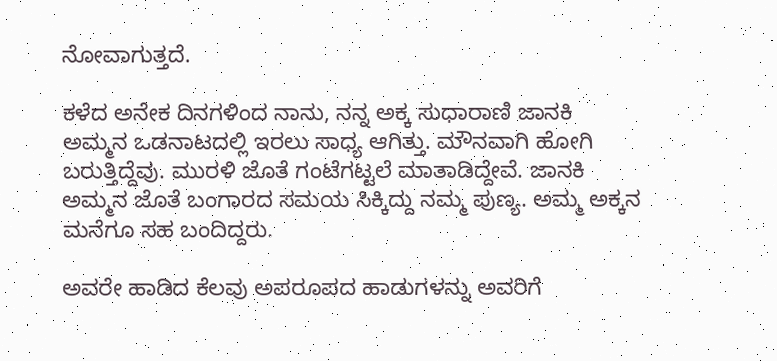ನೋವಾಗುತ್ತದೆ.

ಕಳೆದ ಅನೇಕ ದಿನಗಳಿಂದ ನಾನು, ನನ್ನ ಅಕ್ಕ ಸುಧಾರಾಣಿ ಜಾನಕಿ ಅಮ್ಮನ ಒಡನಾಟದಲ್ಲಿ ಇರಲು ಸಾಧ್ಯ ಆಗಿತ್ತು. ಮೌನವಾಗಿ ಹೋಗಿ ಬರುತ್ತಿದ್ದೆವು. ಮುರಳಿ ಜೊತೆ ಗಂಟೆಗಟ್ಟಲೆ ಮಾತಾಡಿದ್ದೇವೆ. ಜಾನಕಿ ಅಮ್ಮನ ಜೊತೆ ಬಂಗಾರದ ಸಮಯ ಸಿಕ್ಕಿದ್ದು ನಮ್ಮ ಪುಣ್ಯ. ಅಮ್ಮ ಅಕ್ಕನ ಮನೆಗೂ ಸಹ ಬಂದಿದ್ದರು.

ಅವರೇ ಹಾಡಿದ ಕೆಲವು ಅಪರೂಪದ ಹಾಡುಗಳನ್ನು ಅವರಿಗೆ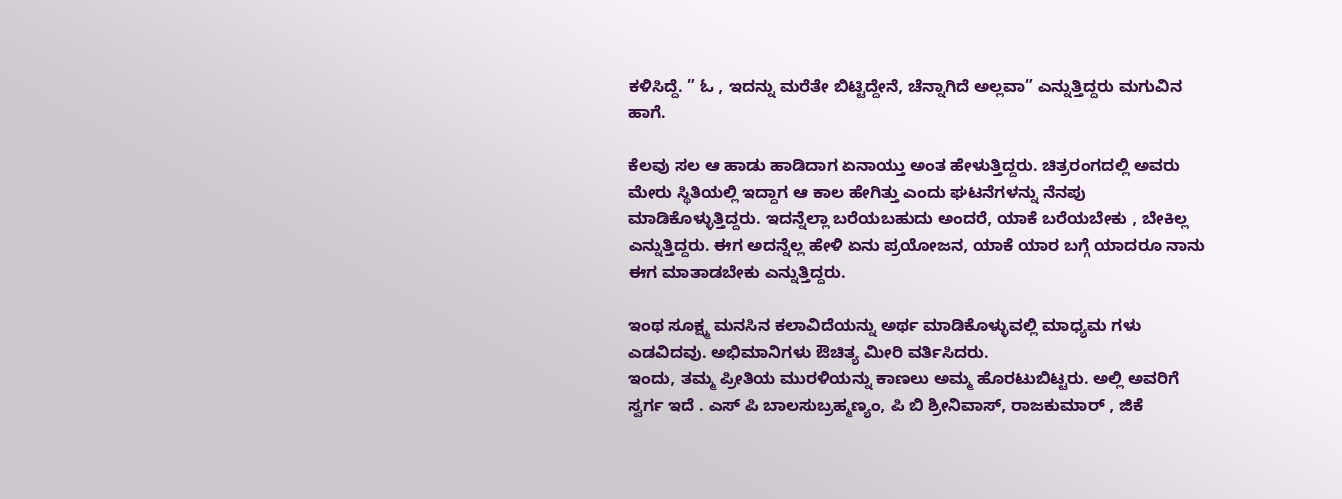ಕಳಿಸಿದ್ದೆ. ” ಓ , ಇದನ್ನು ಮರೆತೇ ಬಿಟ್ಟಿದ್ದೇನೆ, ಚೆನ್ನಾಗಿದೆ ಅಲ್ಲವಾ” ಎನ್ನುತ್ತಿದ್ದರು ಮಗುವಿನ ಹಾಗೆ.

ಕೆಲವು ಸಲ ಆ ಹಾಡು ಹಾಡಿದಾಗ ಏನಾಯ್ತು ಅಂತ ಹೇಳುತ್ತಿದ್ದರು. ಚಿತ್ರರಂಗದಲ್ಲಿ ಅವರು ಮೇರು ಸ್ಥಿತಿಯಲ್ಲಿ ಇದ್ದಾಗ ಆ ಕಾಲ ಹೇಗಿತ್ತು ಎಂದು ಘಟನೆಗಳನ್ನು ನೆನಪು ಮಾಡಿಕೊಳ್ಳುತ್ತಿದ್ದರು. ಇದನ್ನೆಲ್ಲಾ ಬರೆಯಬಹುದು ಅಂದರೆ, ಯಾಕೆ ಬರೆಯಬೇಕು , ಬೇಕಿಲ್ಲ ಎನ್ನುತ್ತಿದ್ದರು. ಈಗ ಅದನ್ನೆಲ್ಲ ಹೇಳಿ ಏನು ಪ್ರಯೋಜನ, ಯಾಕೆ ಯಾರ ಬಗ್ಗೆ ಯಾದರೂ ನಾನು ಈಗ ಮಾತಾಡಬೇಕು ಎನ್ನುತ್ತಿದ್ದರು.

ಇಂಥ ಸೂಕ್ಷ್ಮ ಮನಸಿನ ಕಲಾವಿದೆಯನ್ನು ಅರ್ಥ ಮಾಡಿಕೊಳ್ಳುವಲ್ಲಿ ಮಾಧ್ಯಮ ಗಳು ಎಡವಿದವು. ಅಭಿಮಾನಿಗಳು ಔಚಿತ್ಯ ಮೀರಿ ವರ್ತಿಸಿದರು.
ಇಂದು, ತಮ್ಮ ಪ್ರೀತಿಯ ಮುರಳಿಯನ್ನು ಕಾಣಲು ಅಮ್ಮ ಹೊರಟುಬಿಟ್ಟರು. ಅಲ್ಲಿ ಅವರಿಗೆ ಸ್ವರ್ಗ ಇದೆ . ಎಸ್ ಪಿ ಬಾಲಸುಬ್ರಹ್ಮಣ್ಯಂ, ಪಿ ಬಿ ಶ್ರೀನಿವಾಸ್, ರಾಜಕುಮಾರ್ , ಜಿಕೆ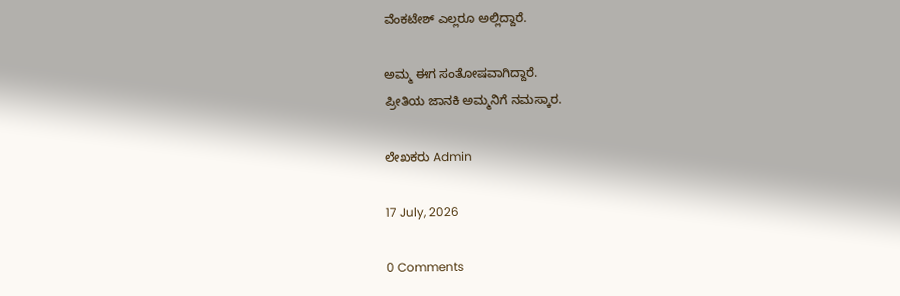ವೆಂಕಟೇಶ್ ಎಲ್ಲರೂ ಅಲ್ಲಿದ್ದಾರೆ.

ಅಮ್ಮ ಈಗ ಸಂತೋಷವಾಗಿದ್ದಾರೆ.
ಪ್ರೀತಿಯ ಜಾನಕಿ ಅಮ್ಮನಿಗೆ ನಮಸ್ಕಾರ.

ಲೇಖಕರು Admin

17 July, 2026

0 Comments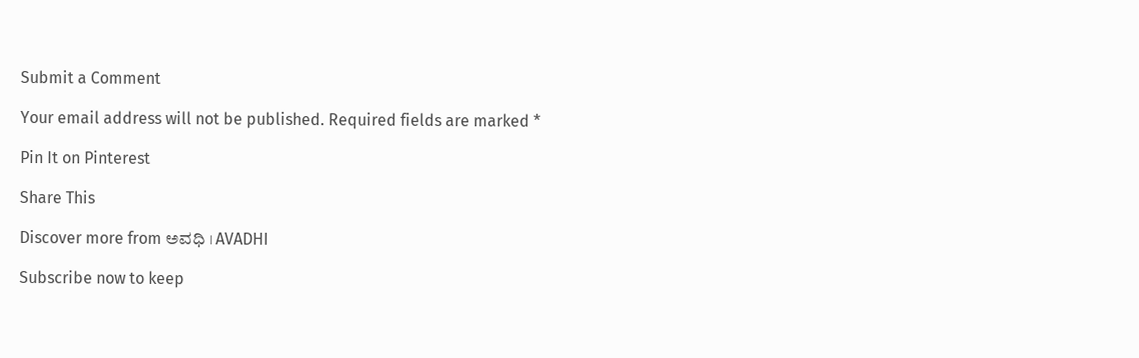Submit a Comment

Your email address will not be published. Required fields are marked *

Pin It on Pinterest

Share This

Discover more from ಅವಧಿ । AVADHI

Subscribe now to keep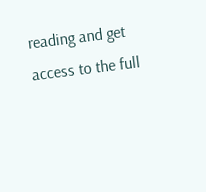reading and get access to the full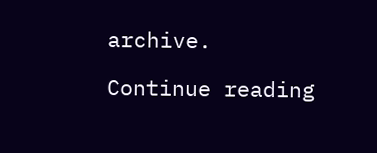archive.

Continue reading